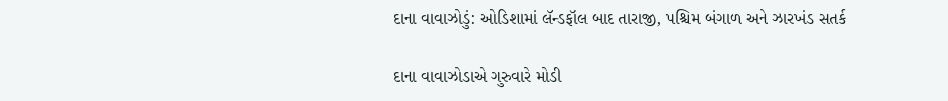દાના વાવાઝોડું: ઓડિશામાં લૅન્ડફૉલ બાદ તારાજી, પશ્ચિમ બંગાળ અને ઝારખંડ સતર્ક

દાના વાવાઝોડાએ ગુરુવારે મોડી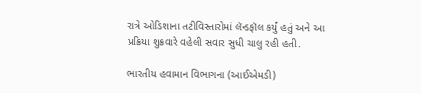રાત્રે ઓડિશાના તટીવિસ્તારોમાં લૅન્ડફૉલ કર્યું હતું અને આ પ્રક્રિયા શુક્રવારે વહેલી સવાર સુધી ચાલુ રહી હતી.

ભારતીય હવામાન વિભાગના (આઈએમડી)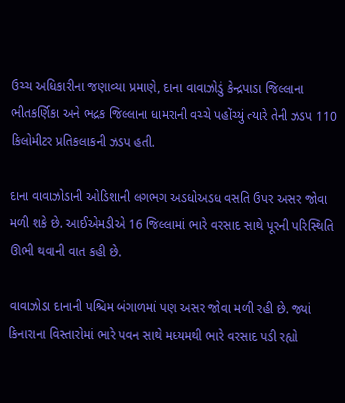ઉચ્ચ અધિકારીના જણાવ્યા પ્રમાણે, દાના વાવાઝોડું કેન્દ્રપાડા જિલ્લાના ભીતકર્ણિકા અને ભદ્રક જિલ્લાના ધામરાની વચ્ચે પહોંચ્યું ત્યારે તેની ઝડપ 110 કિલોમીટર પ્રતિકલાકની ઝડપ હતી.

દાના વાવાઝોડાની ઓડિશાની લગભગ અડધોઅડધ વસતિ ઉપર અસર જોવા મળી શકે છે. આઈએમડીએ 16 જિલ્લામાં ભારે વરસાદ સાથે પૂરની પરિસ્થિતિ ઊભી થવાની વાત કહી છે.

વાવાઝોડા દાનાની પશ્ચિમ બંગાળમાં પણ અસર જોવા મળી રહી છે. જ્યાં કિનારાના વિસ્તારોમાં ભારે પવન સાથે મધ્યમથી ભારે વરસાદ પડી રહ્યો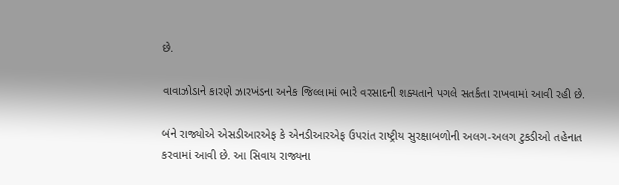છે.

વાવાઝોડાને કારણે ઝારખંડના અનેક જિલ્લામાં ભારે વરસાદની શક્યતાને પગલે સતર્કતા રાખવામાં આવી રહી છે.

બંને રાજ્યોએ એસડીઆરએફ કે એનડીઆરએફ ઉપરાંત રાષ્ટ્રીય સુરક્ષાબળોની અલગ-અલગ ટુકડીઓ તહેનાત કરવામાં આવી છે. આ સિવાય રાજ્યના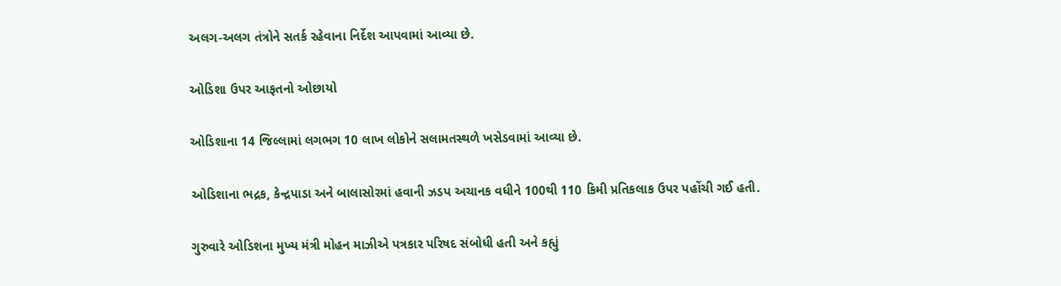અલગ-અલગ તંત્રોને સતર્ક રહેવાના નિર્દેશ આપવામાં આવ્યા છે.

ઓડિશા ઉપર આફતનો ઓછાયો

ઓડિશાના 14 જિલ્લામાં લગભગ 10 લાખ લોકોને સલામતસ્થળે ખસેડવામાં આવ્યા છે.

ઓડિશાના ભદ્રક, કેન્દ્રપાડા અને બાલાસોરમાં હવાની ઝડપ અચાનક વધીને 100થી 110 કિમી પ્રતિકલાક ઉપર પહોંચી ગઈ હતી.

ગુરુવારે ઓડિશના મુખ્ય મંત્રી મોહન માઝીએ પત્રકાર પરિષદ સંબોધી હતી અને કહ્યું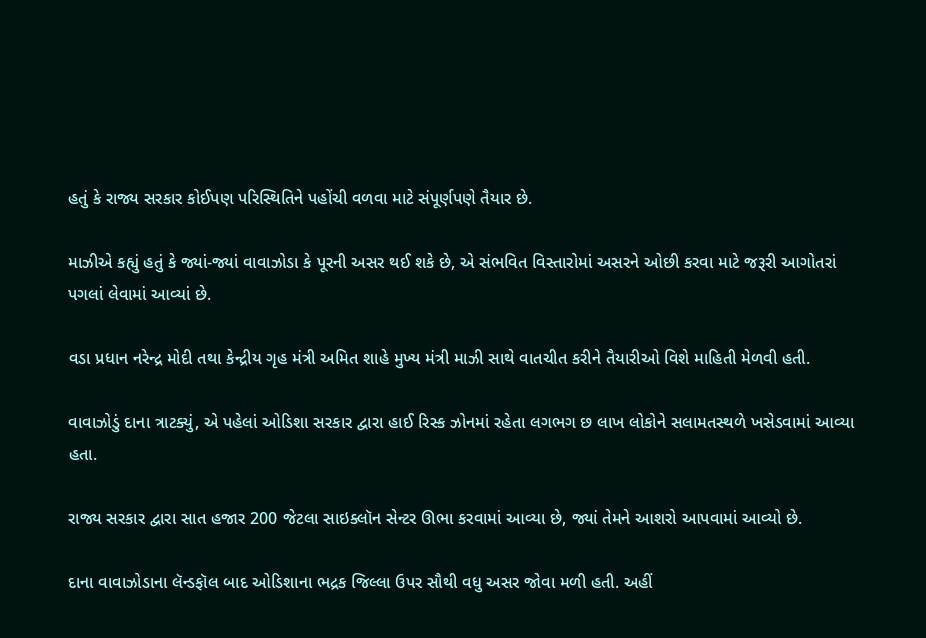હતું કે રાજ્ય સરકાર કોઈપણ પરિસ્થિતિને પહોંચી વળવા માટે સંપૂર્ણપણે તૈયાર છે.

માઝીએ કહ્યું હતું કે જ્યાં-જ્યાં વાવાઝોડા કે પૂરની અસર થઈ શકે છે, એ સંભવિત વિસ્તારોમાં અસરને ઓછી કરવા માટે જરૂરી આગોતરાં પગલાં લેવામાં આવ્યાં છે.

વડા પ્રધાન નરેન્દ્ર મોદી તથા કેન્દ્રીય ગૃહ મંત્રી અમિત શાહે મુખ્ય મંત્રી માઝી સાથે વાતચીત કરીને તૈયારીઓ વિશે માહિતી મેળવી હતી.

વાવાઝોડું દાના ત્રાટક્યું, એ પહેલાં ઓડિશા સરકાર દ્વારા હાઈ રિસ્ક ઝોનમાં રહેતા લગભગ છ લાખ લોકોને સલામતસ્થળે ખસેડવામાં આવ્યા હતા.

રાજ્ય સરકાર દ્વારા સાત હજાર 200 જેટલા સાઇક્લૉન સેન્ટર ઊભા કરવામાં આવ્યા છે, જ્યાં તેમને આશરો આપવામાં આવ્યો છે.

દાના વાવાઝોડાના લૅન્ડફૉલ બાદ ઓડિશાના ભદ્રક જિલ્લા ઉપર સૌથી વધુ અસર જોવા મળી હતી. અહીં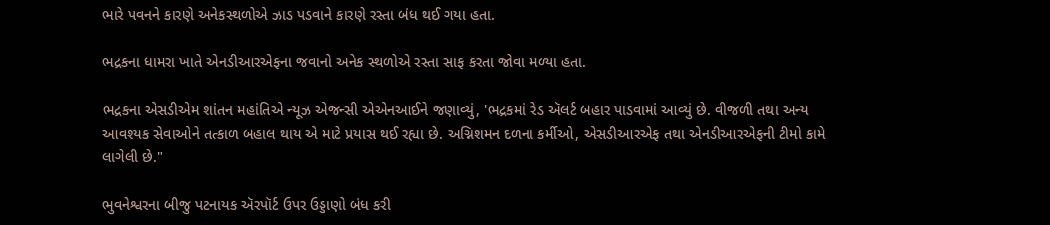ભારે પવનને કારણે અનેકસ્થળોએ ઝાડ પડવાને કારણે રસ્તા બંધ થઈ ગયા હતા.

ભદ્રકના ધામરા ખાતે એનડીઆરએફના જવાનો અનેક સ્થળોએ રસ્તા સાફ કરતા જોવા મળ્યા હતા.

ભદ્રકના એસડીએમ શાંતન મહાંતિએ ન્યૂઝ એજન્સી એએનઆઈને જણાવ્યું, 'ભદ્રકમાં રેડ ઍલર્ટ બહાર પાડવામાં આવ્યું છે. વીજળી તથા અન્ય આવશ્યક સેવાઓને તત્કાળ બહાલ થાય એ માટે પ્રયાસ થઈ રહ્યા છે. અગ્નિશમન દળના કર્મીઓ, એસડીઆરએફ તથા એનડીઆરએફની ટીમો કામે લાગેલી છે."

ભુવનેશ્વરના બીજુ પટનાયક ઍરપૉર્ટ ઉપર ઉડ્ડાણો બંધ કરી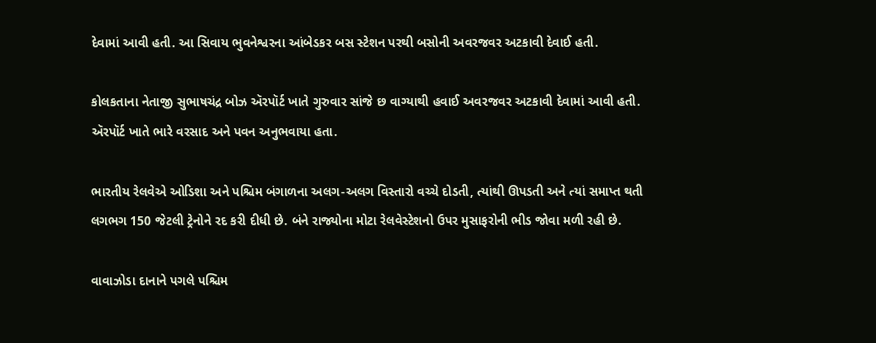દેવામાં આવી હતી. આ સિવાય ભુવનેશ્વરના આંબેડકર બસ સ્ટેશન પરથી બસોની અવરજવર અટકાવી દેવાઈ હતી.

કોલકતાના નેતાજી સુભાષચંદ્ર બોઝ ઍરપૉર્ટ ખાતે ગુરુવાર સાંજે છ વાગ્યાથી હવાઈ અવરજવર અટકાવી દેવામાં આવી હતી. ઍરપૉર્ટ ખાતે ભારે વરસાદ અને પવન અનુભવાયા હતા.

ભારતીય રેલવેએ ઓડિશા અને પશ્ચિમ બંગાળના અલગ-અલગ વિસ્તારો વચ્ચે દોડતી, ત્યાંથી ઊપડતી અને ત્યાં સમાપ્ત થતી લગભગ 150 જેટલી ટ્રેનોને રદ કરી દીધી છે. બંને રાજ્યોના મોટા રેલવેસ્ટેશનો ઉપર મુસાફરોની ભીડ જોવા મળી રહી છે.

વાવાઝોડા દાનાને પગલે પશ્ચિમ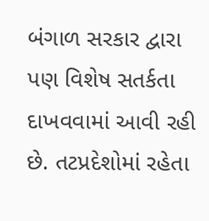બંગાળ સરકાર દ્વારા પણ વિશેષ સતર્કતા દાખવવામાં આવી રહી છે. તટપ્રદેશોમાં રહેતા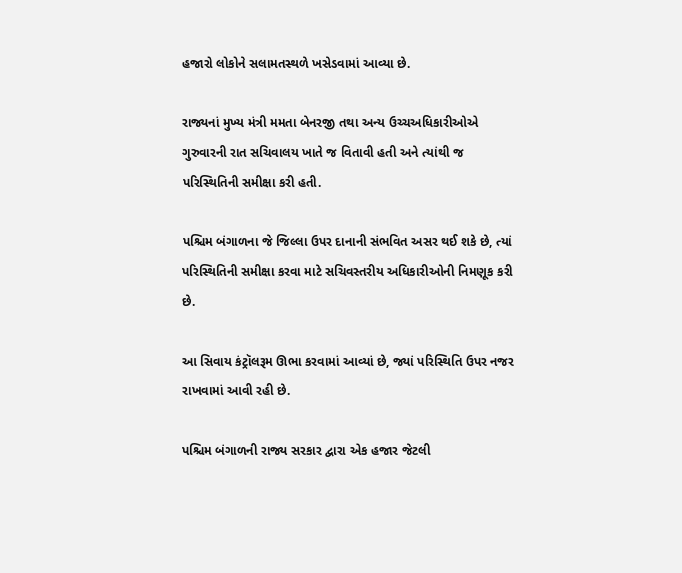હજારો લોકોને સલામતસ્થળે ખસેડવામાં આવ્યા છે.

રાજ્યનાં મુખ્ય મંત્રી મમતા બેનરજી તથા અન્ય ઉચ્ચઅધિકારીઓએ ગુરુવારની રાત સચિવાલય ખાતે જ વિતાવી હતી અને ત્યાંથી જ પરિસ્થિતિની સમીક્ષા કરી હતી.

પશ્ચિમ બંગાળના જે જિલ્લા ઉપર દાનાની સંભવિત અસર થઈ શકે છે, ત્યાં પરિસ્થિતિની સમીક્ષા કરવા માટે સચિવસ્તરીય અધિકારીઓની નિમણૂક કરી છે.

આ સિવાય કંટ્રૉલરૂમ ઊભા કરવામાં આવ્યાં છે, જ્યાં પરિસ્થિતિ ઉપર નજર રાખવામાં આવી રહી છે.

પશ્ચિમ બંગાળની રાજ્ય સરકાર દ્વારા એક હજાર જેટલી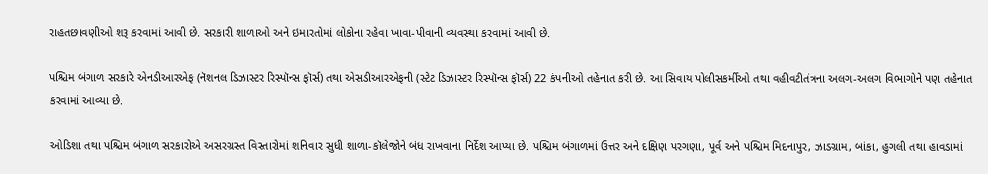રાહતછાવણીઓ શરૂ કરવામાં આવી છે. સરકારી શાળાઓ અને ઇમારતોમાં લોકોના રહેવા ખાવા-પીવાની વ્યવસ્થા કરવામાં આવી છે.

પશ્ચિમ બંગાળ સરકારે એનડીઆરએફ (નૅશનલ ડિઝાસ્ટર રિસ્પૉન્સ ફૉર્સ) તથા એસડીઆરએફની (સ્ટેટ ડિઝાસ્ટર રિસ્પૉન્સ ફૉર્સ) 22 કંપનીઓ તહેનાત કરી છે. આ સિવાય પોલીસકર્મીઓ તથા વહીવટીતંત્રના અલગ-અલગ વિભાગોને પણ તહેનાત કરવામાં આવ્યા છે.

ઓડિશા તથા પશ્ચિમ બંગાળ સરકારોએ અસરગ્રસ્ત વિસ્તારોમાં શનિવાર સુધી શાળા-કૉલેજોને બંધ રાખવાના નિર્દેશ આપ્યા છે. પશ્ચિમ બંગાળમાં ઉત્તર અને દક્ષિણ પરગણા, પૂર્વ અને પશ્ચિમ મિદનાપુર, ઝાડગ્રામ, બાંકા, હુગલી તથા હાવડામાં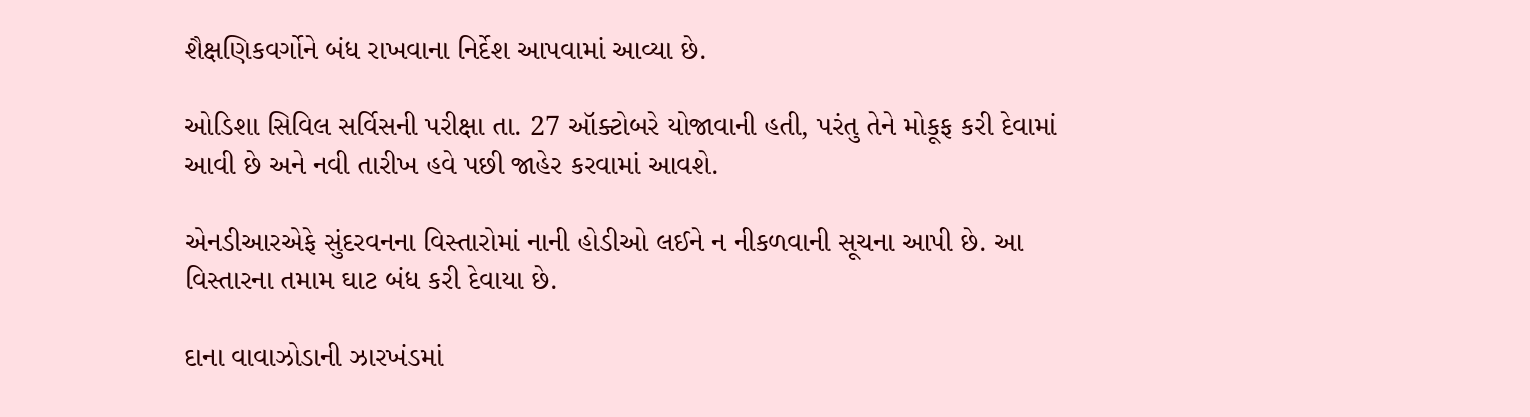શૈક્ષણિકવર્ગોને બંધ રાખવાના નિર્દેશ આપવામાં આવ્યા છે.

ઓડિશા સિવિલ સર્વિસની પરીક્ષા તા. 27 ઑક્ટોબરે યોજાવાની હતી, પરંતુ તેને મોકૂફ કરી દેવામાં આવી છે અને નવી તારીખ હવે પછી જાહેર કરવામાં આવશે.

એનડીઆરએફે સુંદરવનના વિસ્તારોમાં નાની હોડીઓ લઈને ન નીકળવાની સૂચના આપી છે. આ વિસ્તારના તમામ ઘાટ બંધ કરી દેવાયા છે.

દાના વાવાઝોડાની ઝારખંડમાં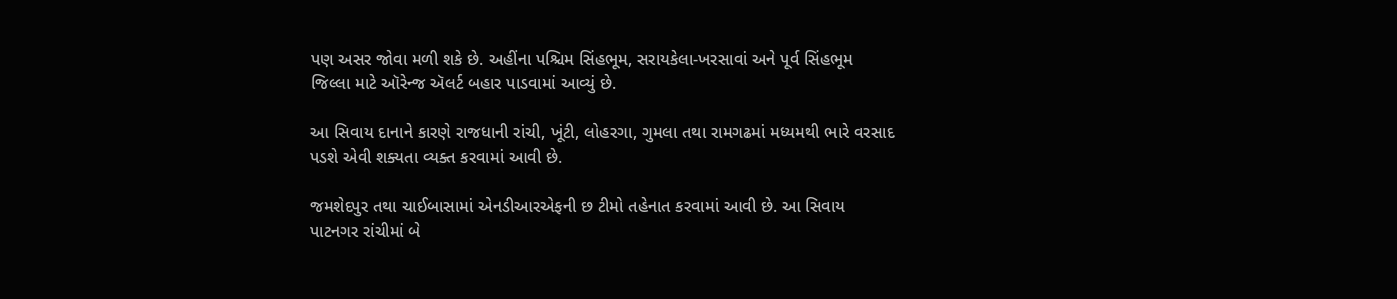પણ અસર જોવા મળી શકે છે. અહીંના પશ્ચિમ સિંહભૂમ, સરાયકેલા-ખરસાવાં અને પૂર્વ સિંહભૂમ જિલ્લા માટે ઑરેન્જ ઍલર્ટ બહાર પાડવામાં આવ્યું છે.

આ સિવાય દાનાને કારણે રાજધાની રાંચી, ખૂંટી, લોહરગા, ગુમલા તથા રામગઢમાં મધ્યમથી ભારે વરસાદ પડશે એવી શક્યતા વ્યક્ત કરવામાં આવી છે.

જમશેદપુર તથા ચાઈબાસામાં એનડીઆરએફની છ ટીમો તહેનાત કરવામાં આવી છે. આ સિવાય પાટનગર રાંચીમાં બે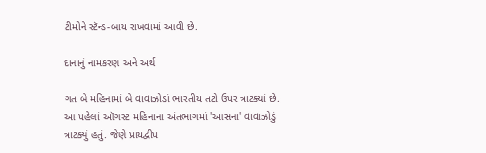ટીમોને સ્ટૅન્ડ-બાય રાખવામાં આવી છે.

દાનાનું નામકરણ અને અર્થ

ગત બે મહિનામાં બે વાવાઝોડાં ભારતીય તટો ઉપર ત્રાટક્યાં છે. આ પહેલાં ઑગસ્ટ મહિનાના અંતભાગમાં 'આસના' વાવાઝોડું ત્રાટક્યું હતું. જેણે પ્રાયદ્વીપ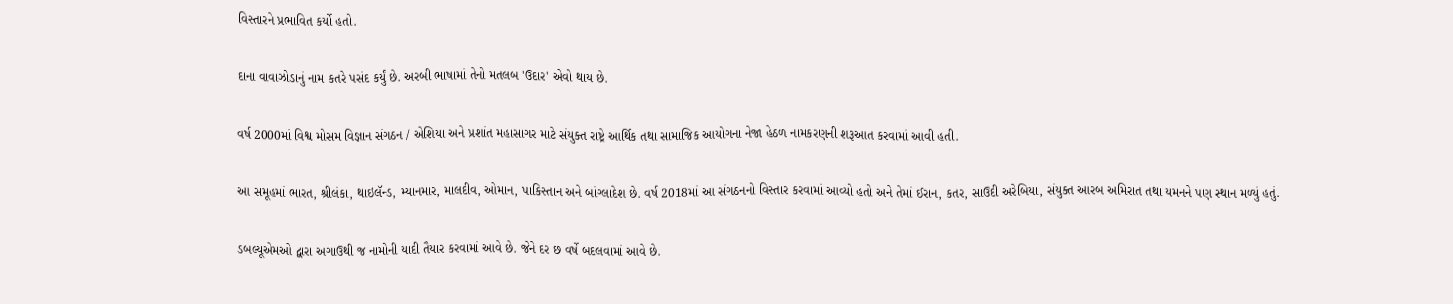વિસ્તારને પ્રભાવિત કર્યો હતો.

દાના વાવાઝોડાનું નામ કતરે પસંદ કર્યું છે. અરબી ભાષામાં તેનો મતલબ 'ઉદાર' એવો થાય છે.

વર્ષ 2000માં વિશ્વ મોસમ વિજ્ઞાન સંગઠન / એશિયા અને પ્રશાંત મહાસાગર માટે સંયુક્ત રાષ્ટ્રે આર્થિક તથા સામાજિક આયોગના નેજા હેઠળ નામકરણની શરૂઆત કરવામાં આવી હતી.

આ સમૂહમાં ભારત, શ્રીલંકા, થાઇલૅન્ડ, મ્યાનમાર, માલદીવ, ઓમાન, પાકિસ્તાન અને બાંગ્લાદેશ છે. વર્ષ 2018માં આ સંગઠનનો વિસ્તાર કરવામાં આવ્યો હતો અને તેમાં ઈરાન, કતર, સાઉદી અરેબિયા, સંયુક્ત આરબ અમિરાત તથા યમનને પણ સ્થાન મળ્યું હતું.

ડબલ્યૂએમઓ દ્વારા અગાઉથી જ નામોની યાદી તૈયાર કરવામાં આવે છે. જેને દર છ વર્ષે બદલવામાં આવે છે.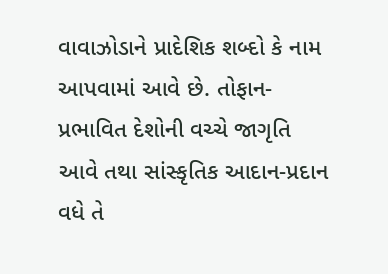વાવાઝોડાને પ્રાદેશિક શબ્દો કે નામ આપવામાં આવે છે. તોફાન-પ્રભાવિત દેશોની વચ્ચે જાગૃતિ આવે તથા સાંસ્કૃતિક આદાન-પ્રદાન વધે તે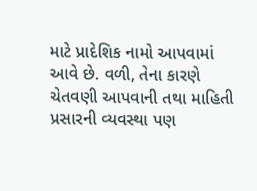માટે પ્રાદેશિક નામો આપવામાં આવે છે. વળી, તેના કારણે ચેતવણી આપવાની તથા માહિતી પ્રસારની વ્યવસ્થા પણ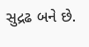સુદ્રઢ બને છે.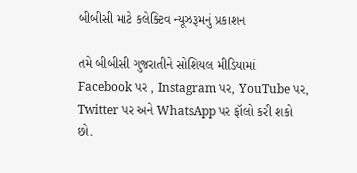બીબીસી માટે કલેક્ટિવ ન્યૂઝરૂમનું પ્રકાશન

તમે બીબીસી ગુજરાતીને સોશિયલ મીડિયામાં Facebook પર , Instagram પર, YouTube પર, Twitter પર અને WhatsApp પર ફૉલો કરી શકો છો.